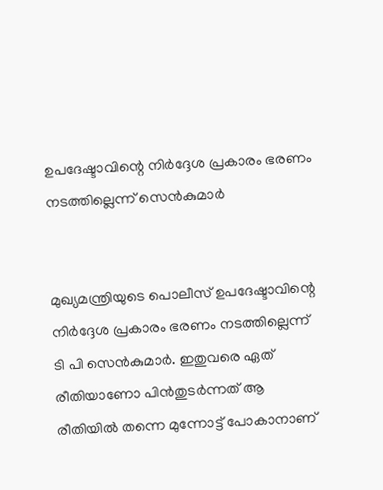ഉപദേഷ്ടാവിന്റെ നിര്‍ദ്ദേശ പ്രകാരം ഭരണം നടത്തില്ലെന്ന് സെന്‍കുമാര്‍


മുഖ്യമന്ത്രിയുടെ പൊലീസ് ഉപദേഷ്ടാവിന്റെ നിര്‍ദ്ദേശ പ്രകാരം ഭരണം നടത്തില്ലെന്ന് ടി പി സെന്‍കുമാര്‍. ഇതുവരെ ഏത് രീതിയാണോ പിന്‍തുടര്‍ന്നത് ആ രീതിയില്‍ തന്നെ മുന്നോട്ട് പോകാനാണ്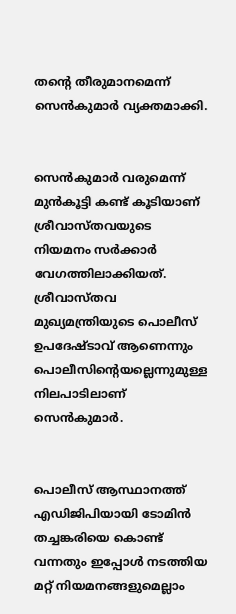തന്റെ തീരുമാനമെന്ന് സെന്‍കുമാര്‍ വ്യക്തമാക്കി.


സെന്‍കുമാര്‍ വരുമെന്ന് മുന്‍കൂട്ടി കണ്ട് കൂടിയാണ് ശ്രീവാസ്തവയുടെ നിയമനം സര്‍ക്കാര്‍ വേഗത്തിലാക്കിയത്. ശ്രീവാസ്തവ മുഖ്യമന്ത്രിയുടെ പൊലീസ് ഉപദേഷ്ടാവ് ആണെന്നും പൊലീസിന്റെയല്ലെന്നുമുള്ള നിലപാടിലാണ് സെന്‍കുമാര്‍.


പൊലീസ് ആസ്ഥാനത്ത് എഡിജിപിയായി ടോമിന്‍ തച്ചങ്കരിയെ കൊണ്ട് വന്നതും ഇപ്പോള്‍ നടത്തിയ മറ്റ് നിയമനങ്ങളുമെല്ലാം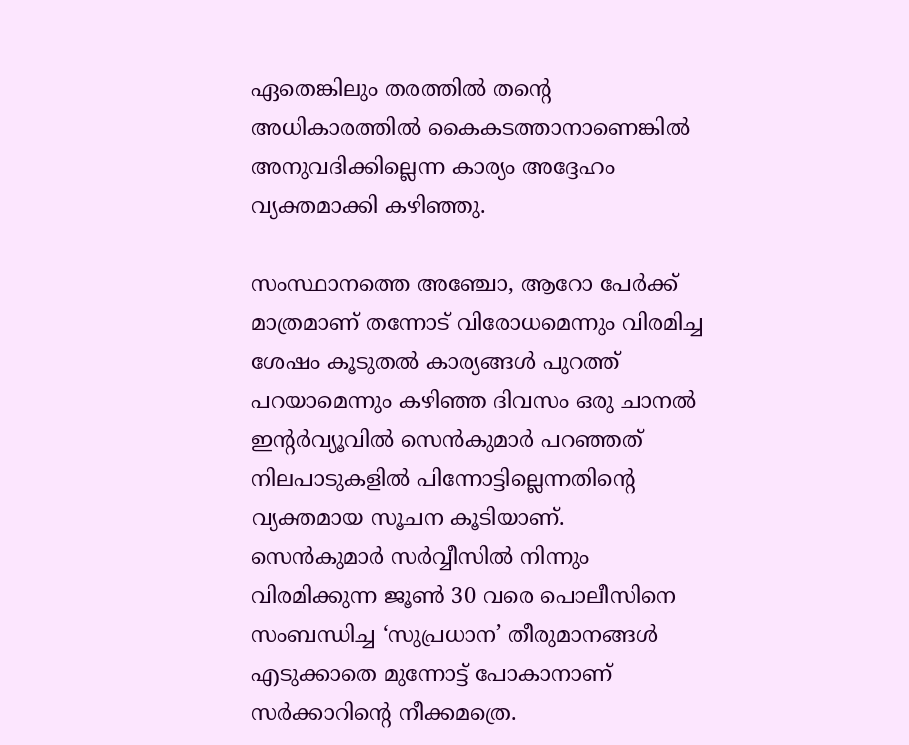ഏതെങ്കിലും തരത്തില്‍ തന്റെ അധികാരത്തില്‍ കൈകടത്താനാണെങ്കില്‍ അനുവദിക്കില്ലെന്ന കാര്യം അദ്ദേഹം വ്യക്തമാക്കി കഴിഞ്ഞു.

സംസ്ഥാനത്തെ അഞ്ചോ, ആറോ പേര്‍ക്ക് മാത്രമാണ് തന്നോട് വിരോധമെന്നും വിരമിച്ച ശേഷം കൂടുതല്‍ കാര്യങ്ങള്‍ പുറത്ത് പറയാമെന്നും കഴിഞ്ഞ ദിവസം ഒരു ചാനല്‍ ഇന്റര്‍വ്യൂവില്‍ സെന്‍കുമാര്‍ പറഞ്ഞത് നിലപാടുകളില്‍ പിന്നോട്ടില്ലെന്നതിന്റെ വ്യക്തമായ സൂചന കൂടിയാണ്.
സെന്‍കുമാര്‍ സര്‍വ്വീസില്‍ നിന്നും വിരമിക്കുന്ന ജൂണ്‍ 30 വരെ പൊലീസിനെ സംബന്ധിച്ച ‘സുപ്രധാന’ തീരുമാനങ്ങള്‍ എടുക്കാതെ മുന്നോട്ട് പോകാനാണ് സര്‍ക്കാറിന്റെ നീക്കമത്രെ.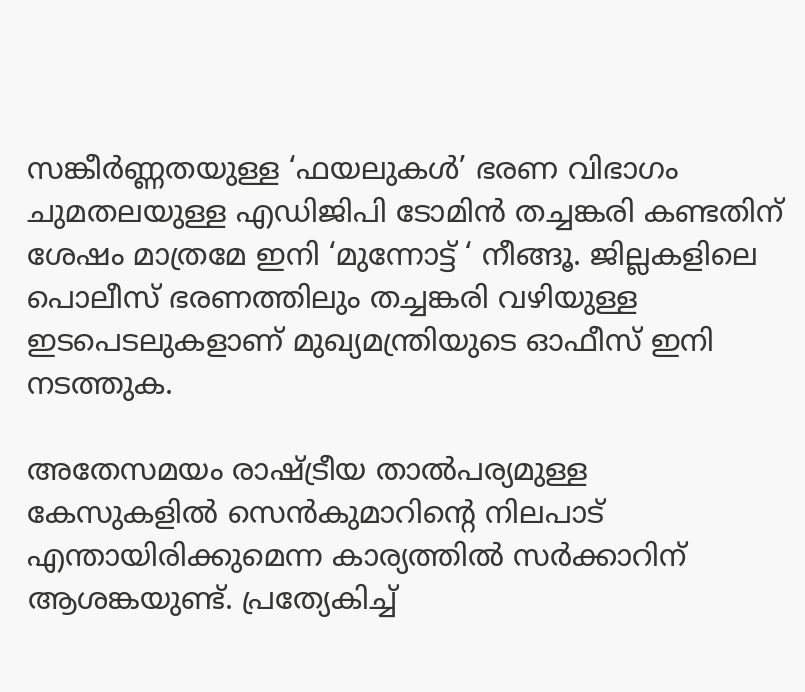സങ്കീര്‍ണ്ണതയുള്ള ‘ഫയലുകള്‍’ ഭരണ വിഭാഗം ചുമതലയുള്ള എഡിജിപി ടോമിന്‍ തച്ചങ്കരി കണ്ടതിന് ശേഷം മാത്രമേ ഇനി ‘മുന്നോട്ട് ‘ നീങ്ങൂ. ജില്ലകളിലെ പൊലീസ് ഭരണത്തിലും തച്ചങ്കരി വഴിയുള്ള ഇടപെടലുകളാണ് മുഖ്യമന്ത്രിയുടെ ഓഫീസ് ഇനി നടത്തുക.

അതേസമയം രാഷ്ട്രീയ താല്‍പര്യമുള്ള കേസുകളില്‍ സെന്‍കുമാറിന്റെ നിലപാട് എന്തായിരിക്കുമെന്ന കാര്യത്തില്‍ സര്‍ക്കാറിന് ആശങ്കയുണ്ട്. പ്രത്യേകിച്ച്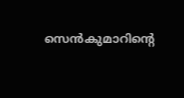സെന്‍കുമാറിന്റെ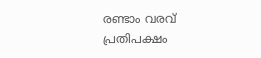രണ്ടാം വരവ് പ്രതിപക്ഷം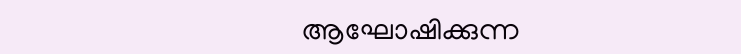ആഘോഷിക്കുന്ന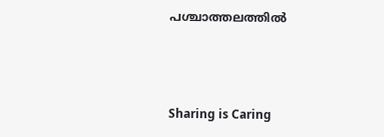പശ്ചാത്തലത്തില്‍



Sharing is Caring